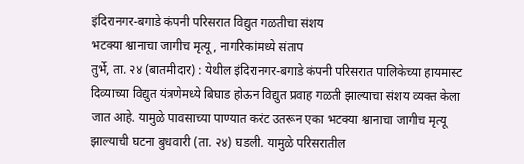इंदिरानगर-बगाडे कंपनी परिसरात विद्युत गळतीचा संशय
भटक्या श्वानाचा जागीच मृत्यू, नागरिकांमध्ये संताप
तुर्भे, ता. २४ (बातमीदार) : येथील इंदिरानगर-बगाडे कंपनी परिसरात पालिकेच्या हायमास्ट दिव्याच्या विद्युत यंत्रणेमध्ये बिघाड होऊन विद्युत प्रवाह गळती झाल्याचा संशय व्यक्त केला जात आहे. यामुळे पावसाच्या पाण्यात करंट उतरून एका भटक्या श्वानाचा जागीच मृत्यू झाल्याची घटना बुधवारी (ता. २४) घडली. यामुळे परिसरातील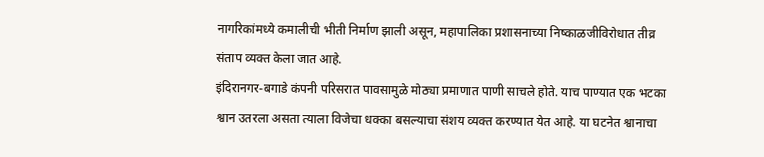नागरिकांमध्ये कमालीची भीती निर्माण झाली असून, महापालिका प्रशासनाच्या निष्काळजीविरोधात तीव्र संताप व्यक्त केला जात आहे.
इंदिरानगर-बगाडे कंपनी परिसरात पावसामुळे मोठ्या प्रमाणात पाणी साचले होते. याच पाण्यात एक भटका श्वान उतरला असता त्याला विजेचा धक्का बसल्याचा संशय व्यक्त करण्यात येत आहे. या घटनेत श्वानाचा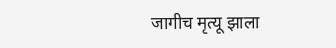जागीच मृत्यू झाला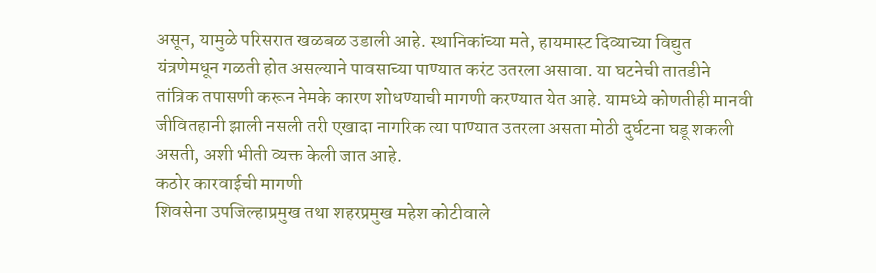असून, यामुळे परिसरात खळबळ उडाली आहे. स्थानिकांच्या मते, हायमास्ट दिव्याच्या विद्युत यंत्रणेमधून गळती होत असल्याने पावसाच्या पाण्यात करंट उतरला असावा. या घटनेची तातडीने तांत्रिक तपासणी करून नेमके कारण शोधण्याची मागणी करण्यात येत आहे. यामध्ये कोणतीही मानवी जीवितहानी झाली नसली तरी एखादा नागरिक त्या पाण्यात उतरला असता मोठी दुर्घटना घडू शकली असती, अशी भीती व्यक्त केली जात आहे.
कठोर कारवाईची मागणी
शिवसेना उपजिल्हाप्रमुख तथा शहरप्रमुख महेश कोटीवाले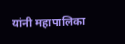यांनी महापालिका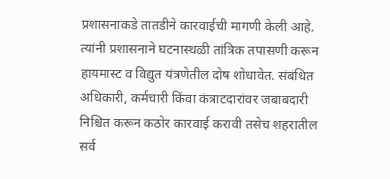प्रशासनाकडे तातडीने कारवाईची मागणी केली आहे. त्यांनी प्रशासनाने घटनास्थळी तांत्रिक तपासणी करून हायमास्ट व विद्युत यंत्रणेतील दोष शोधावेत. संबंधित अधिकारी, कर्मचारी किंवा कंत्राटदारांवर जबाबदारी निश्चित करून कठोर कारवाई करावी तसेच शहरातील सर्व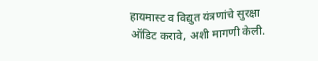हायमास्ट व विद्युत यंत्रणांचे सुरक्षा ऑडिट करावे, अशी मागणी केली.